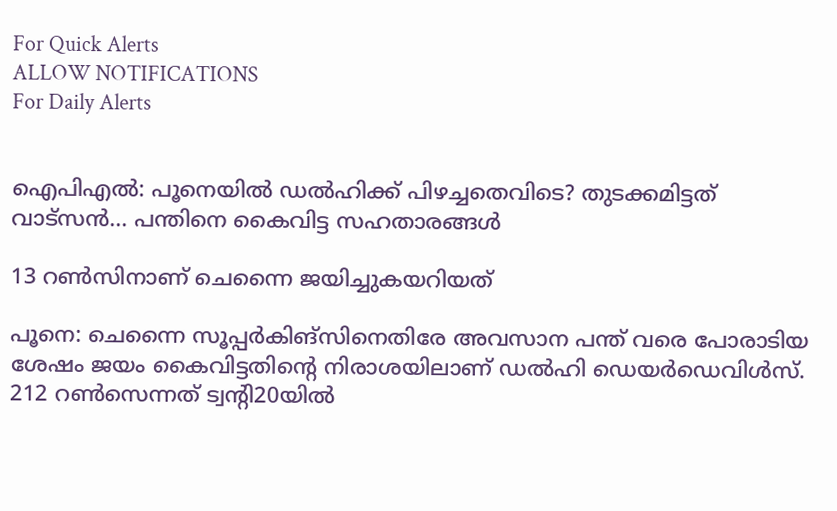For Quick Alerts
ALLOW NOTIFICATIONS
For Daily Alerts


ഐപിഎല്‍: പൂനെയില്‍ ഡല്‍ഹിക്ക് പിഴച്ചതെവിടെ? തുടക്കമിട്ടത് വാട്‌സന്‍... പന്തിനെ കൈവിട്ട സഹതാരങ്ങള്‍

13 റണ്‍സിനാണ് ചെന്നൈ ജയിച്ചുകയറിയത്

പൂനെ: ചെന്നൈ സൂപ്പര്‍കിങ്‌സിനെതിരേ അവസാന പന്ത് വരെ പോരാടിയ ശേഷം ജയം കൈവിട്ടതിന്റെ നിരാശയിലാണ് ഡല്‍ഹി ഡെയര്‍ഡെവിള്‍സ്. 212 റണ്‍സെന്നത് ട്വന്റി20യില്‍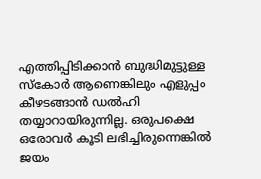എത്തിപ്പിടിക്കാന്‍ ബുദ്ധിമുട്ടുള്ള സ്‌കോര്‍ ആണെങ്കിലും എളുപ്പം കീഴടങ്ങാന്‍ ഡല്‍ഹി തയ്യാറായിരുന്നില്ല. ഒരുപക്ഷെ ഒരോവര്‍ കൂടി ലഭിച്ചിരുന്നെങ്കില്‍ ജയം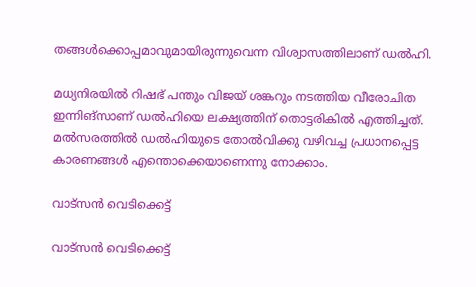തങ്ങള്‍ക്കൊപ്പമാവുമായിരുന്നുവെന്ന വിശ്വാസത്തിലാണ് ഡല്‍ഹി.

മധ്യനിരയില്‍ റിഷഭ് പന്തും വിജയ് ശങ്കറും നടത്തിയ വീരോചിത ഇന്നിങ്‌സാണ് ഡല്‍ഹിയെ ലക്ഷ്യത്തിന് തൊട്ടരികില്‍ എത്തിച്ചത്. മല്‍സരത്തില്‍ ഡല്‍ഹിയുടെ തോല്‍വിക്കു വഴിവച്ച പ്രധാനപ്പെട്ട കാരണങ്ങള്‍ എന്തൊക്കെയാണെന്നു നോക്കാം.

വാട്‌സന്‍ വെടിക്കെട്ട്

വാട്‌സന്‍ വെടിക്കെട്ട്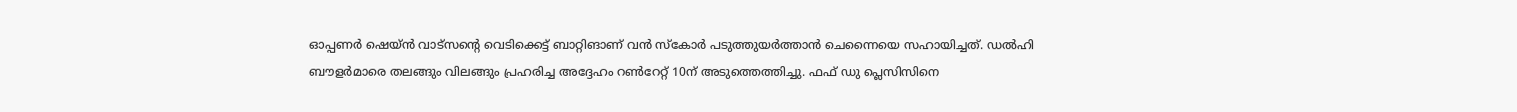ഓപ്പണര്‍ ഷെയ്ന്‍ വാട്‌സന്റെ വെടിക്കെട്ട് ബാറ്റിങാണ് വന്‍ സ്‌കോര്‍ പടുത്തുയര്‍ത്താന്‍ ചെന്നൈയെ സഹായിച്ചത്. ഡല്‍ഹി ബൗളര്‍മാരെ തലങ്ങും വിലങ്ങും പ്രഹരിച്ച അദ്ദേഹം റണ്‍റേറ്റ് 10ന് അടുത്തെത്തിച്ചു. ഫഫ് ഡു പ്ലെസിസിനെ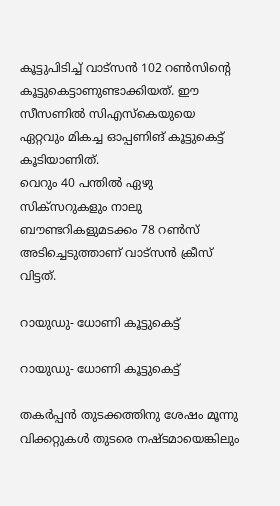കൂട്ടുപിടിച്ച് വാട്‌സന്‍ 102 റണ്‍സിന്റെ കൂട്ടുകെട്ടാണുണ്ടാക്കിയത്. ഈ സീസണില്‍ സിഎസ്‌കെയുയെ ഏറ്റവും മികച്ച ഓപ്പണിങ് കൂട്ടുകെട്ട് കൂടിയാണിത്.
വെറും 40 പന്തില്‍ ഏഴു സിക്‌സറുകളും നാലു ബൗണ്ടറികളുമടക്കം 78 റണ്‍സ് അടിച്ചെടുത്താണ് വാട്‌സന്‍ ക്രീസ് വിട്ടത്.

റായുഡു- ധോണി കൂട്ടുകെട്ട്

റായുഡു- ധോണി കൂട്ടുകെട്ട്

തകര്‍പ്പന്‍ തുടക്കത്തിനു ശേഷം മൂന്നു വിക്കറ്റുകള്‍ തുടരെ നഷ്ടമായെങ്കിലും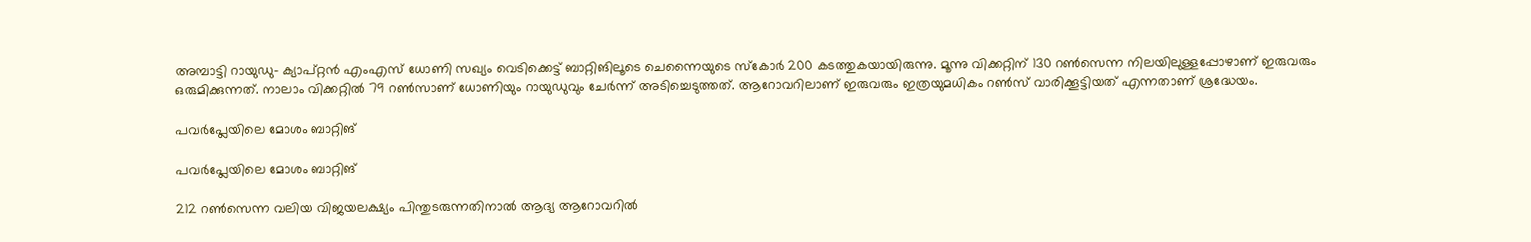അമ്പാട്ടി റായുഡു- ക്യാപ്റ്റന്‍ എംഎസ് ധോണി സഖ്യം വെടിക്കെട്ട് ബാറ്റിങിലൂടെ ചെന്നൈയുടെ സ്‌കോര്‍ 200 കടത്തുകയായിരുന്നു. മൂന്നു വിക്കറ്റിന് 130 റണ്‍സെന്ന നിലയിലുള്ളപ്പോഴാണ് ഇരുവരും ഒരുമിക്കുന്നത്. നാലാം വിക്കറ്റില്‍ 79 റണ്‍സാണ് ധോണിയും റായുഡുവും ചേര്‍ന്ന് അടിച്ചെടുത്തത്. ആറോവറിലാണ് ഇരുവരും ഇത്രയുമധികം റണ്‍സ് വാരിക്കൂട്ടിയത് എന്നതാണ് ശ്രദ്ധേയം.

പവര്‍പ്ലേയിലെ മോശം ബാറ്റിങ്

പവര്‍പ്ലേയിലെ മോശം ബാറ്റിങ്

212 റണ്‍സെന്ന വലിയ വിജയലക്ഷ്യം പിന്തുടരുന്നതിനാല്‍ ആദ്യ ആറോവറില്‍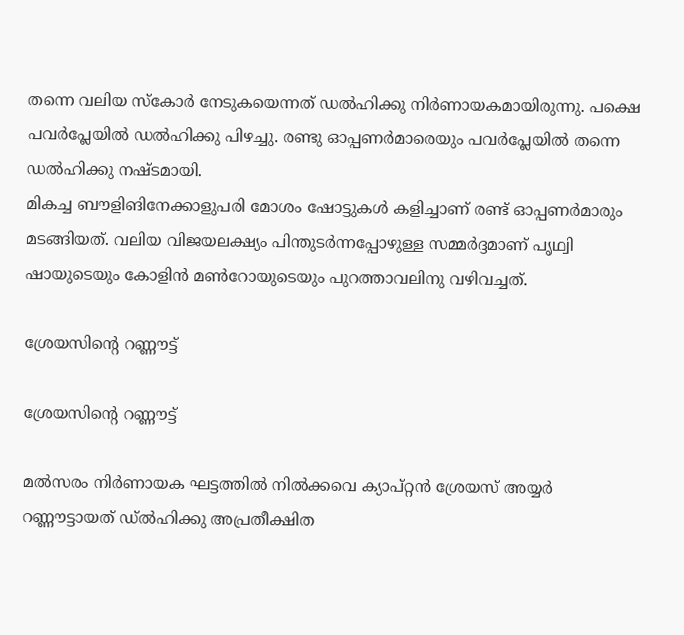തന്നെ വലിയ സ്‌കോര്‍ നേടുകയെന്നത് ഡല്‍ഹിക്കു നിര്‍ണായകമായിരുന്നു. പക്ഷെ പവര്‍പ്ലേയില്‍ ഡല്‍ഹിക്കു പിഴച്ചു. രണ്ടു ഓപ്പണര്‍മാരെയും പവര്‍പ്ലേയില്‍ തന്നെ ഡല്‍ഹിക്കു നഷ്ടമായി.
മികച്ച ബൗളിങിനേക്കാളുപരി മോശം ഷോട്ടുകള്‍ കളിച്ചാണ് രണ്ട് ഓപ്പണര്‍മാരും മടങ്ങിയത്. വലിയ വിജയലക്ഷ്യം പിന്തുടര്‍ന്നപ്പോഴുള്ള സമ്മര്‍ദ്ദമാണ് പൃഥ്വി ഷായുടെയും കോളിന്‍ മണ്‍റോയുടെയും പുറത്താവലിനു വഴിവച്ചത്.

ശ്രേയസിന്റെ റണ്ണൗട്ട്

ശ്രേയസിന്റെ റണ്ണൗട്ട്

മല്‍സരം നിര്‍ണായക ഘട്ടത്തില്‍ നില്‍ക്കവെ ക്യാപ്റ്റന്‍ ശ്രേയസ് അയ്യര്‍ റണ്ണൗട്ടായത് ഡ്ല്‍ഹിക്കു അപ്രതീക്ഷിത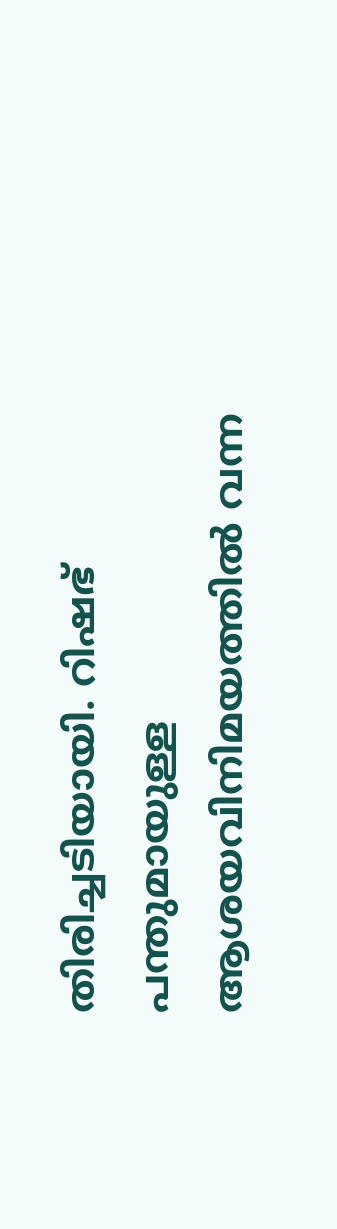തിരിച്ചടിയായി. റിഷഭ് പന്തുമായുള്ള ആശയവിനിമയത്തില്‍ വന്ന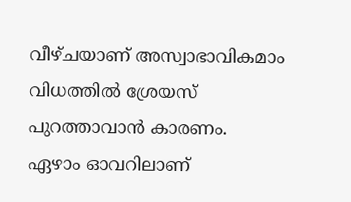വീഴ്ചയാണ് അസ്വാഭാവികമാം വിധത്തില്‍ ശ്രേയസ് പുറത്താവാന്‍ കാരണം.
ഏഴാം ഓവറിലാണ്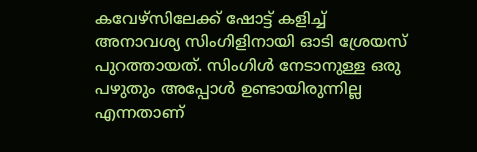കവേഴ്‌സിലേക്ക് ഷോട്ട് കളിച്ച് അനാവശ്യ സിംഗിളിനായി ഓടി ശ്രേയസ് പുറത്തായത്. സിംഗിള്‍ നേടാനുള്ള ഒരു പഴുതും അപ്പോള്‍ ഉണ്ടായിരുന്നില്ല എന്നതാണ്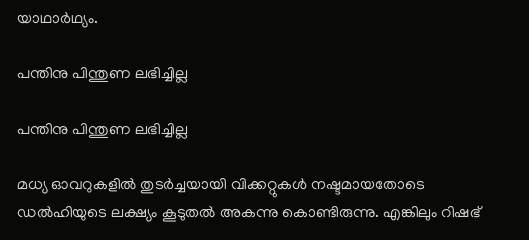യാഥാര്‍ഥ്യം.

പന്തിനു പിന്തുണ ലഭിച്ചില്ല

പന്തിനു പിന്തുണ ലഭിച്ചില്ല

മധ്യ ഓവറുകളില്‍ തുടര്‍ച്ചയായി വിക്കറ്റുകള്‍ നഷ്ടമായതോടെ ഡല്‍ഹിയുടെ ലക്ഷ്യം കൂടുതല്‍ അകന്നു കൊണ്ടിരുന്നു. എങ്കിലും റിഷഭ്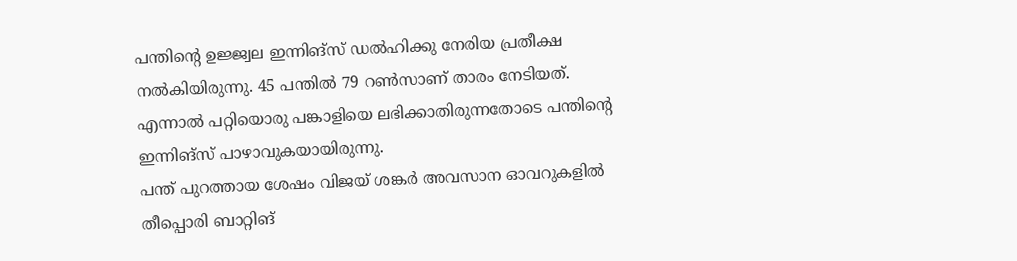പന്തിന്റെ ഉജ്ജ്വല ഇന്നിങ്‌സ് ഡല്‍ഹിക്കു നേരിയ പ്രതീക്ഷ നല്‍കിയിരുന്നു. 45 പന്തില്‍ 79 റണ്‍സാണ് താരം നേടിയത്. എന്നാല്‍ പറ്റിയൊരു പങ്കാളിയെ ലഭിക്കാതിരുന്നതോടെ പന്തിന്റെ ഇന്നിങ്‌സ് പാഴാവുകയായിരുന്നു.
പന്ത് പുറത്തായ ശേഷം വിജയ് ശങ്കര്‍ അവസാന ഓവറുകളില്‍ തീപ്പൊരി ബാറ്റിങ്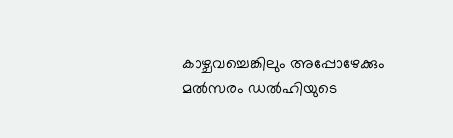കാഴ്ചവച്ചെങ്കിലും അപ്പോഴേക്കും മല്‍സരം ഡല്‍ഹിയുടെ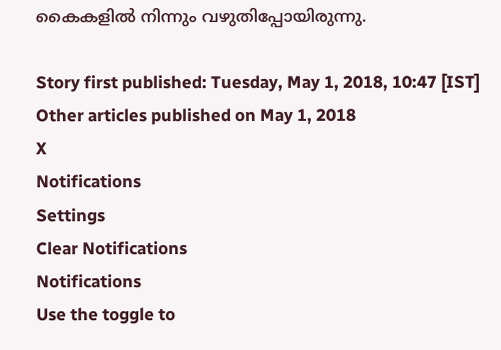കൈകളില്‍ നിന്നും വഴുതിപ്പോയിരുന്നു.

Story first published: Tuesday, May 1, 2018, 10:47 [IST]
Other articles published on May 1, 2018
X
Notifications
Settings
Clear Notifications
Notifications
Use the toggle to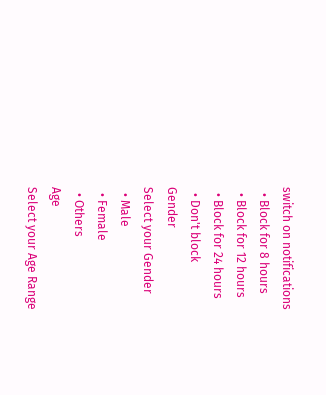switch on notifications
  • Block for 8 hours
  • Block for 12 hours
  • Block for 24 hours
  • Don't block
Gender
Select your Gender
  • Male
  • Female
  • Others
Age
Select your Age Range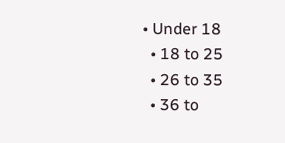• Under 18
  • 18 to 25
  • 26 to 35
  • 36 to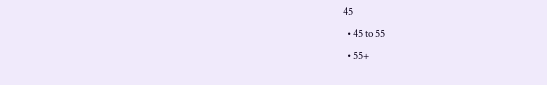45
  • 45 to 55
  • 55+